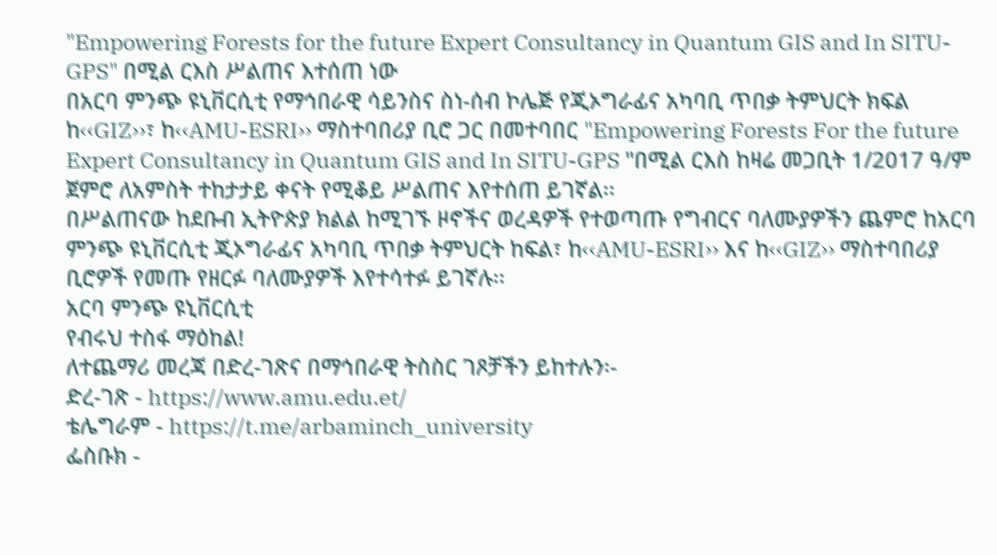"Empowering Forests for the future Expert Consultancy in Quantum GIS and In SITU-GPS" በሚል ርእስ ሥልጠና እተሰጠ ነው
በአርባ ምንጭ ዩኒቨርሲቲ የማኅበራዊ ሳይንስና ስነ-ሰብ ኮሌጅ የጂኦግራፊና አካባቢ ጥበቃ ትምህርት ክፍል ከ‹‹GIZ››፣ ከ‹‹AMU-ESRI›› ማስተባበሪያ ቢሮ ጋር በመተባበር "Empowering Forests For the future Expert Consultancy in Quantum GIS and In SITU-GPS "በሚል ርእስ ከዛሬ መጋቢት 1/2017 ዓ/ም ጀምሮ ለአምስት ተከታታይ ቀናት የሚቆይ ሥልጠና እየተሰጠ ይገኛል፡፡
በሥልጠናው ከደቡብ ኢትዮጵያ ክልል ከሚገኙ ዞኖችና ወረዳዎች የተወጣጡ የግብርና ባለሙያዎችን ጨምሮ ከአርባ ምንጭ ዩኒቨርሲቲ ጂኦግራፊና አካባቢ ጥበቃ ትምህርት ከፍል፣ ከ‹‹AMU-ESRI›› እና ከ‹‹GIZ›› ማስተባበሪያ ቢሮዎች የመጡ የዘርፉ ባለሙያዎች እየተሳተፉ ይገኛሉ፡፡
አርባ ምንጭ ዩኒቨርሲቲ
የብሩህ ተስፋ ማዕከል!
ለተጨማሪ መረጃ በድረ-ገጽና በማኅበራዊ ትስስር ገጾቻችን ይከተሉን፡-
ድረ-ገጽ - https://www.amu.edu.et/
ቴሌግራም - https://t.me/arbaminch_university
ፌስቡክ -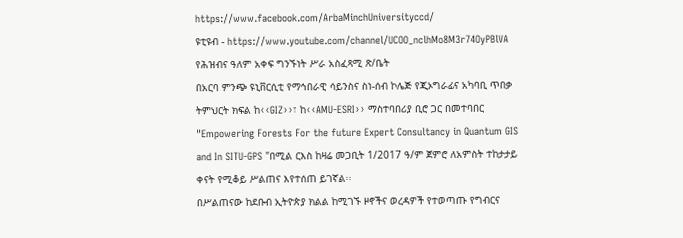https://www.facebook.com/ArbaMinchUniversityccd/
ዩቲዩብ - https://www.youtube.com/channel/UCOO_nclhMo8M3r74OyPBlVA
የሕዝብና ዓለም አቀፍ ግንኙነት ሥራ አስፈጻሚ ጽ/ቤት
በአርባ ምንጭ ዩኒቨርሲቲ የማኅበራዊ ሳይንስና ስነ-ሰብ ኮሌጅ የጂኦግራፊና አካባቢ ጥበቃ ትምህርት ክፍል ከ‹‹GIZ››፣ ከ‹‹AMU-ESRI›› ማስተባበሪያ ቢሮ ጋር በመተባበር "Empowering Forests For the future Expert Consultancy in Quantum GIS and In SITU-GPS "በሚል ርእስ ከዛሬ መጋቢት 1/2017 ዓ/ም ጀምሮ ለአምስት ተከታታይ ቀናት የሚቆይ ሥልጠና እየተሰጠ ይገኛል፡፡
በሥልጠናው ከደቡብ ኢትዮጵያ ክልል ከሚገኙ ዞኖችና ወረዳዎች የተወጣጡ የግብርና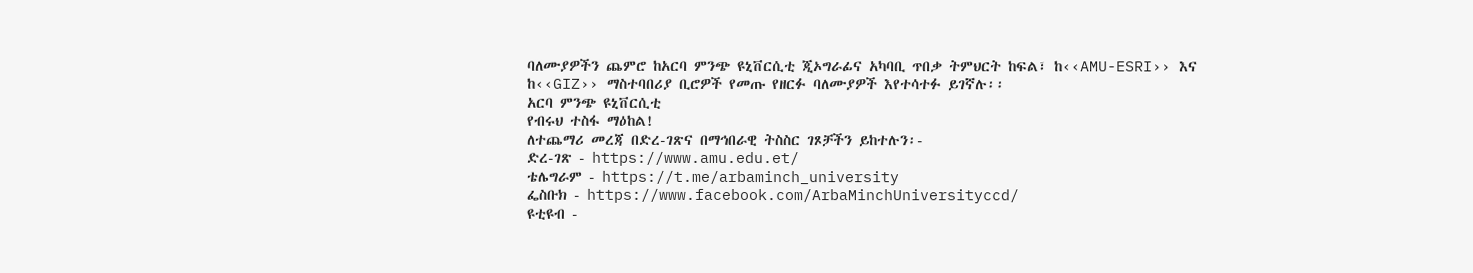ባለሙያዎችን ጨምሮ ከአርባ ምንጭ ዩኒቨርሲቲ ጂኦግራፊና አካባቢ ጥበቃ ትምህርት ከፍል፣ ከ‹‹AMU-ESRI›› እና ከ‹‹GIZ›› ማስተባበሪያ ቢሮዎች የመጡ የዘርፉ ባለሙያዎች እየተሳተፉ ይገኛሉ፡፡
አርባ ምንጭ ዩኒቨርሲቲ
የብሩህ ተስፋ ማዕከል!
ለተጨማሪ መረጃ በድረ-ገጽና በማኅበራዊ ትስስር ገጾቻችን ይከተሉን፡-
ድረ-ገጽ - https://www.amu.edu.et/
ቴሌግራም - https://t.me/arbaminch_university
ፌስቡክ - https://www.facebook.com/ArbaMinchUniversityccd/
ዩቲዩብ -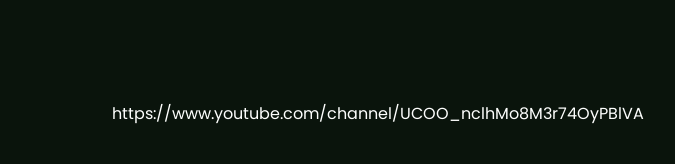https://www.youtube.com/channel/UCOO_nclhMo8M3r74OyPBlVA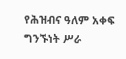የሕዝብና ዓለም አቀፍ ግንኙነት ሥራ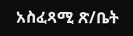አስፈጻሚ ጽ/ቤት